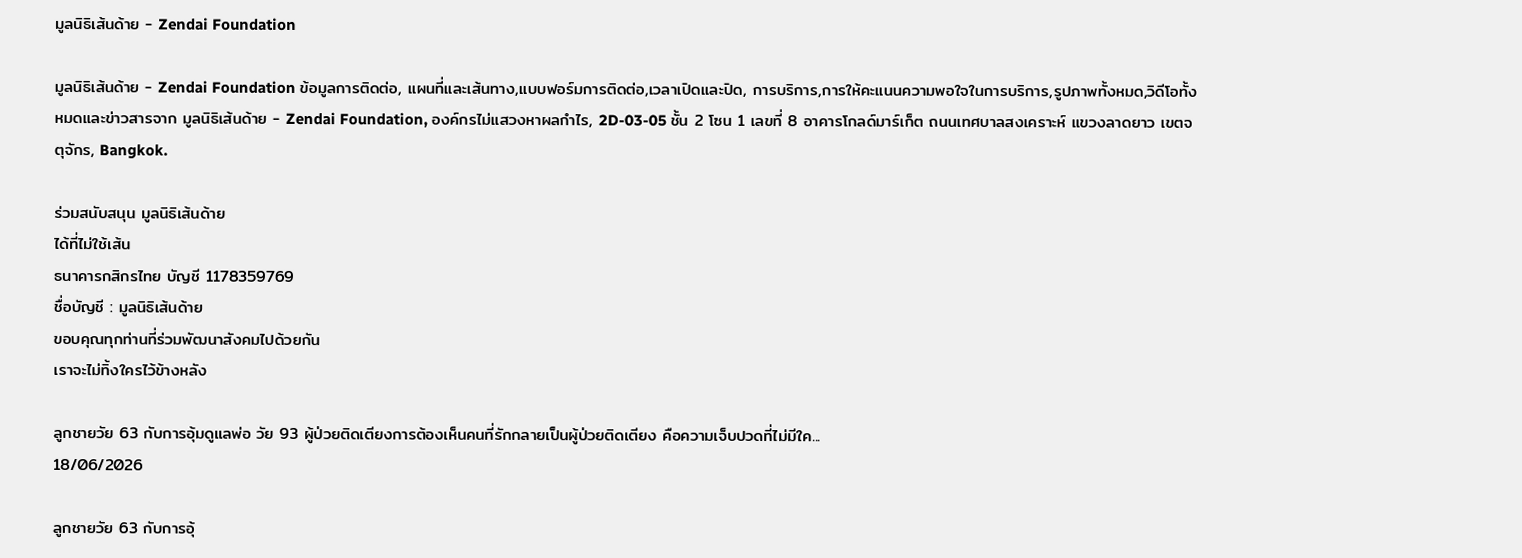มูลนิธิเส้นด้าย - Zendai Foundation

มูลนิธิเส้นด้าย - Zendai Foundation ข้อมูลการติดต่อ, แผนที่และเส้นทาง,แบบฟอร์มการติดต่อ,เวลาเปิดและปิด, การบริการ,การให้คะแนนความพอใจในการบริการ,รูปภาพทั้งหมด,วิดีโอทั้งหมดและข่าวสารจาก มูลนิธิเส้นด้าย - Zendai Foundation, องค์กรไม่แสวงหาผลกำไร, 2D-03-05 ชั้น 2 โซน 1 เลขที่ 8 อาคารโกลด์มาร์เก็ต ถนนเทศบาลสงเคราะห์ แขวงลาดยาว เขตจตุจักร, Bangkok.

ร่วมสนับสนุน มูลนิธิเส้นด้าย
ได้ที่ไม่ใช้เส้น
ธนาคารกสิกรไทย บัญชี 1178359769
ชื่อบัญชี : มูลนิธิเส้นด้าย
ขอบคุณทุกท่านที่ร่วมพัฒนาสังคมไปด้วยกัน
เราจะไม่ทิ้งใครไว้ข้างหลัง

ลูกชายวัย 63 กับการอุ้มดูแลพ่อ วัย 93 ผู้ป่วยติดเตียงการต้องเห็นคนที่รักกลายเป็นผู้ป่วยติดเตียง คือความเจ็บปวดที่ไม่มีใค...
18/06/2026

ลูกชายวัย 63 กับการอุ้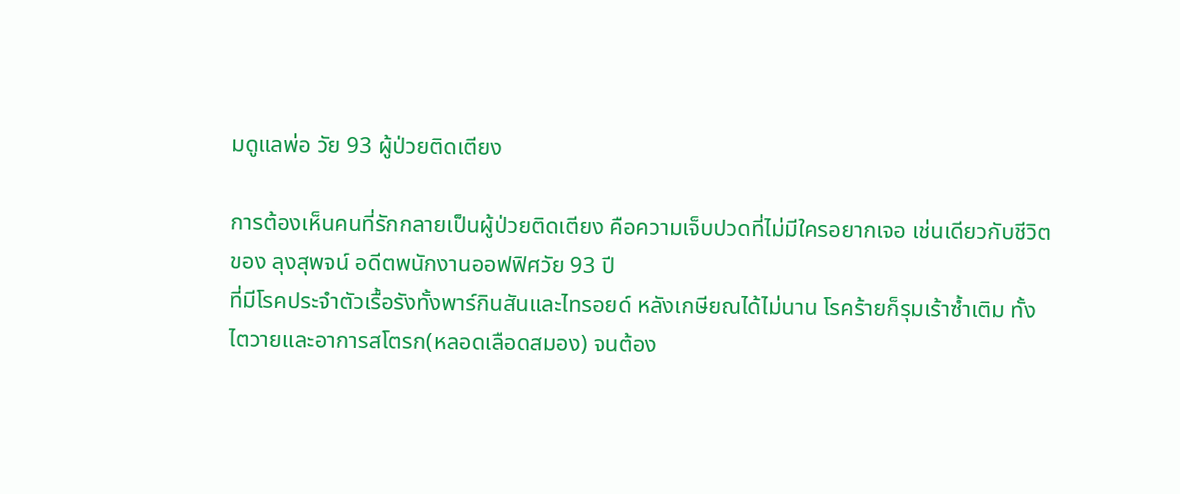มดูแลพ่อ วัย 93 ผู้ป่วยติดเตียง

การต้องเห็นคนที่รักกลายเป็นผู้ป่วยติดเตียง คือความเจ็บปวดที่ไม่มีใครอยากเจอ เช่นเดียวกับชีวิตของ ลุงสุพจน์ อดีตพนักงานออฟฟิศวัย 93 ปี
ที่มีโรคประจำตัวเรื้อรังทั้งพาร์กินสันและไทรอยด์ หลังเกษียณได้ไม่นาน โรคร้ายก็รุมเร้าซ้ำเติม ทั้งไตวายและอาการสโตรก(หลอดเลือดสมอง) จนต้อง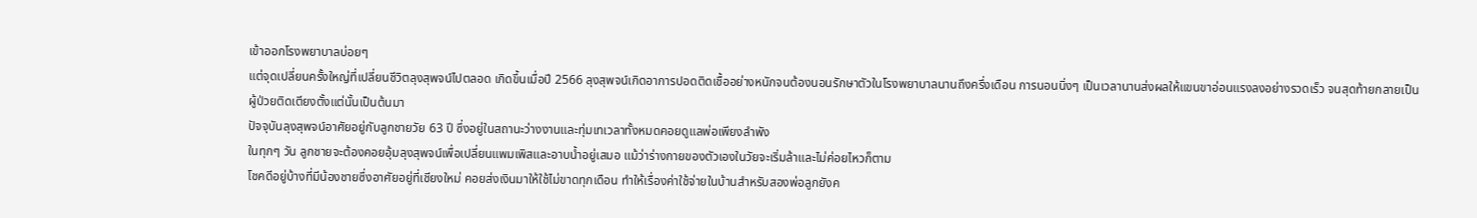เข้าออกโรงพยาบาลบ่อยๆ
แต่จุดเปลี่ยนครั้งใหญ่ที่เปลี่ยนชีวิตลุงสุพจน์ไปตลอด เกิดขึ้นเมื่อปี 2566 ลุงสุพจน์เกิดอาการปอดติดเชื้ออย่างหนักจนต้องนอนรักษาตัวในโรงพยาบาลนานถึงครึ่งเดือน การนอนนิ่งๆ เป็นเวลานานส่งผลให้แขนขาอ่อนแรงลงอย่างรวดเร็ว จนสุดท้ายกลายเป็นผู้ป่วยติดเตียงตั้งแต่นั้นเป็นต้นมา
ปัจจุบันลุงสุพจน์อาศัยอยู่กับลูกชายวัย 63 ปี ซึ่งอยู่ในสถานะว่างงานและทุ่มเทเวลาทั้งหมดคอยดูแลพ่อเพียงลำพัง
ในทุกๆ วัน ลูกชายจะต้องคอยอุ้มลุงสุพจน์เพื่อเปลี่ยนแพมเพิสและอาบน้ำอยู่เสมอ แม้ว่าร่างกายของตัวเองในวัยจะเริ่มล้าและไม่ค่อยไหวก็ตาม
โชคดีอยู่บ้างที่มีน้องชายซึ่งอาศัยอยู่ที่เชียงใหม่ คอยส่งเงินมาให้ใช้ไม่ขาดทุกเดือน ทำให้เรื่องค่าใช้จ่ายในบ้านสำหรับสองพ่อลูกยังค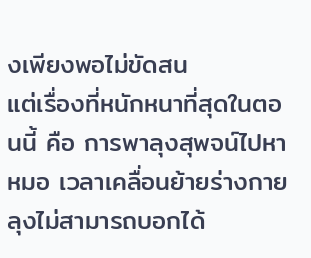งเพียงพอไม่ขัดสน
แต่เรื่องที่หนักหนาที่สุดในตอนนี้ คือ การพาลุงสุพจน์ไปหาหมอ เวลาเคลื่อนย้ายร่างกายลุงไม่สามารถบอกได้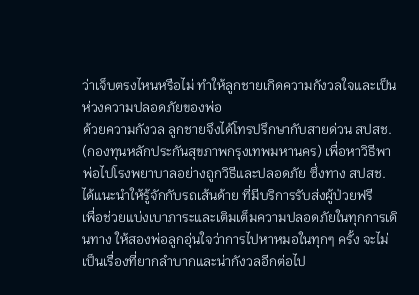ว่าเจ็บตรงไหนหรือไม่ ทำให้ลูกชายเกิดความกังวลใจและเป็นห่วงความปลอดภัยของพ่อ
ด้วยความกังวล ลูกชายจึงได้โทรปรึกษากับสายด่วน สปสช. (กองทุนหลักประกันสุขภาพกรุงเทพมหานคร) เพื่อหาวิธีพาพ่อไปโรงพยาบาลอย่างถูกวิธีและปลอดภัย ซึ่งทาง สปสช. ได้แนะนำให้รู้จักกับรถเส้นด้าย ที่มีบริการรับส่งผู้ป่วยฟรี
เพื่อช่วยแบ่งเบาภาระและเติมเต็มความปลอดภัยในทุกการเดินทาง ให้สองพ่อลูกอุ่นใจว่าการไปหาหมอในทุกๆ ครั้ง จะไม่เป็นเรื่องที่ยากลำบากและน่ากังวลอีกต่อไป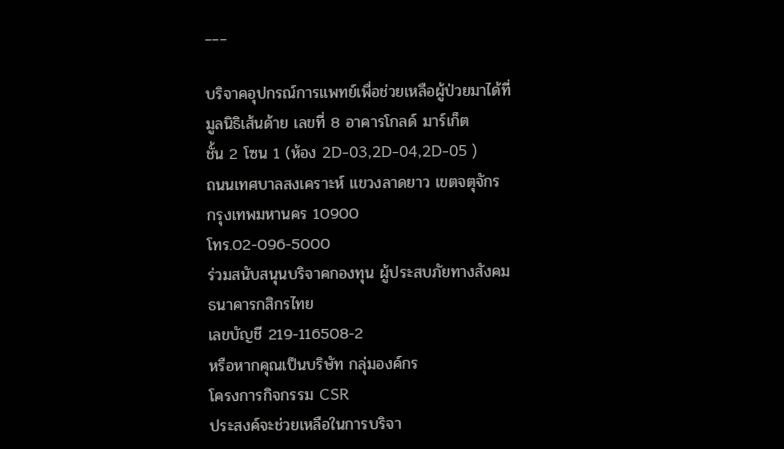___

บริจาคอุปกรณ์การแพทย์เพื่อช่วยเหลือผู้ป่วยมาได้ที่
มูลนิธิเส้นด้าย เลขที่ 8 อาคารโกลด์ มาร์เก็ต
ชั้น 2 โซน 1 (ห้อง 2D-03,2D-04,2D-05 )
ถนนเทศบาลสงเคราะห์ แขวงลาดยาว เขตจตุจักร
กรุงเทพมหานคร 10900
โทร.02-096-5000
ร่วมสนับสนุนบริจาคกองทุน ผู้ประสบภัยทางสังคม
ธนาคารกสิกรไทย
เลขบัญชี 219-116508-2
หรือหากคุณเป็นบริษัท กลุ่มองค์กร
โครงการกิจกรรม CSR
ประสงค์จะช่วยเหลือในการบริจา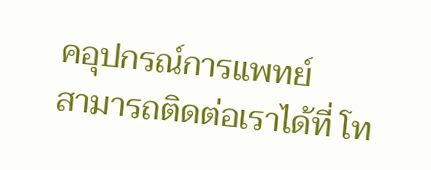คอุปกรณ์การแพทย์
สามารถติดต่อเราได้ที่ โท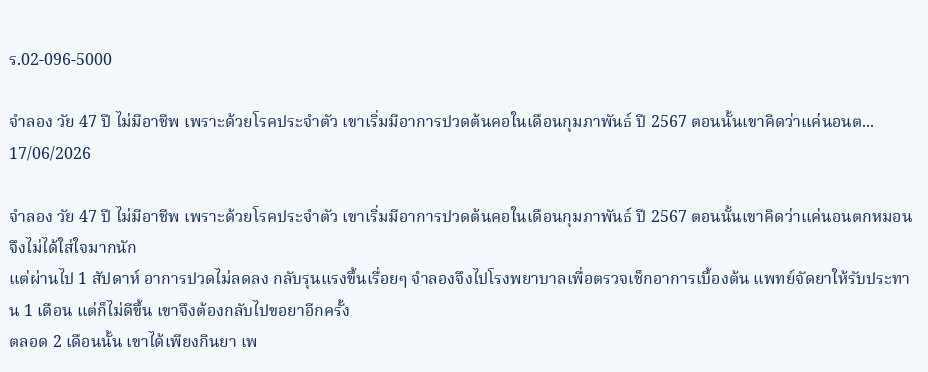ร.02-096-5000

จำลอง วัย 47 ปี ไม่มีอาชีพ เพราะด้วยโรคประจำตัว เขาเริ่มมีอาการปวดต้นคอในเดือนกุมภาพันธ์ ปี 2567 ตอนนั้นเขาคิดว่าแค่นอนต...
17/06/2026

จำลอง วัย 47 ปี ไม่มีอาชีพ เพราะด้วยโรคประจำตัว เขาเริ่มมีอาการปวดต้นคอในเดือนกุมภาพันธ์ ปี 2567 ตอนนั้นเขาคิดว่าแค่นอนตกหมอน จึงไม่ได้ใส่ใจมากนัก
แต่ผ่านไป 1 สัปดาห์ อาการปวดไม่ลดลง กลับรุนแรงขึ้นเรื่อยๆ จำลองจึงไปโรงพยาบาลเพื่อตรวจเช็กอาการเบื้องต้น แพทย์จัดยาให้รับประทาน 1 เดือน แต่ก็ไม่ดีขึ้น เขาจึงต้องกลับไปขอยาอีกครั้ง
ตลอด 2 เดือนนั้น เขาได้เพียงกินยา เพ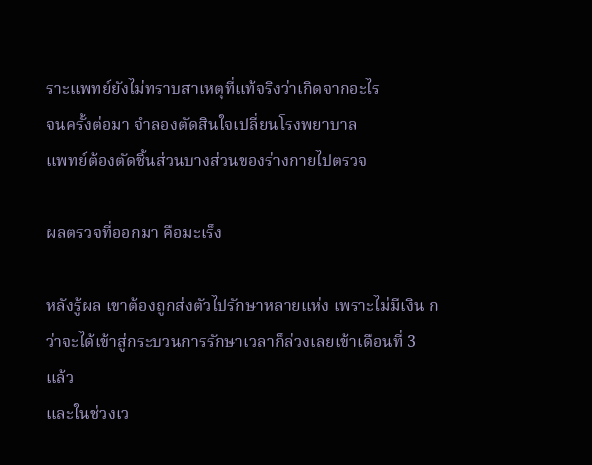ราะแพทย์ยังไม่ทราบสาเหตุที่แท้จริงว่าเกิดจากอะไร
จนครั้งต่อมา จำลองตัดสินใจเปลี่ยนโรงพยาบาล
แพทย์ต้องตัดชิ้นส่วนบางส่วนของร่างกายไปตรวจ

ผลตรวจที่ออกมา คือมะเร็ง

หลังรู้ผล เขาต้องถูกส่งตัวไปรักษาหลายแห่ง เพราะไม่มีเงิน กว่าจะได้เข้าสู่กระบวนการรักษาเวลาก็ล่วงเลยเข้าเดือนที่ 3 แล้ว
และในช่วงเว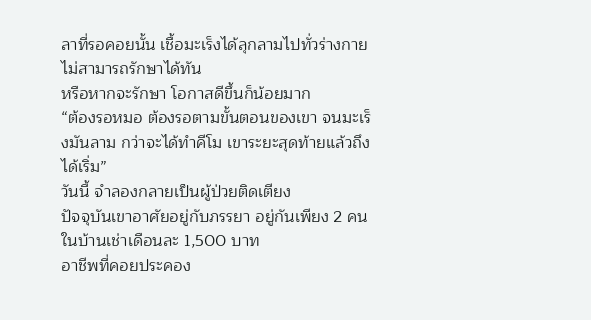ลาที่รอคอยนั้น เชื้อมะเร็งได้ลุกลามไปทั่วร่างกาย ไม่สามารถรักษาได้ทัน
หรือหากจะรักษา โอกาสดีขึ้นก็น้อยมาก
“ต้องรอหมอ ต้องรอตามขั้นตอนของเขา จนมะเร็งมันลาม กว่าจะได้ทำคีโม เขาระยะสุดท้ายแล้วถึงได้เริ่ม”
วันนี้ จำลองกลายเป็นผู้ป่วยติดเตียง
ปัจจุบันเขาอาศัยอยู่กับภรรยา อยู่กันเพียง 2 คนในบ้านเช่าเดือนละ 1,500 บาท
อาชีพที่คอยประคอง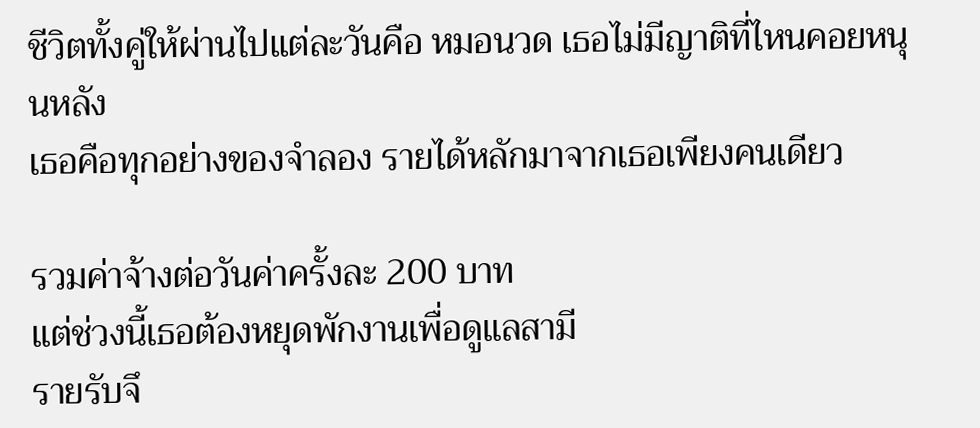ชีวิตทั้งคู่ให้ผ่านไปแต่ละวันคือ หมอนวด เธอไม่มีญาติที่ไหนคอยหนุนหลัง
เธอคือทุกอย่างของจำลอง รายได้หลักมาจากเธอเพียงคนเดียว

รวมค่าจ้างต่อวันค่าครั้งละ 200 บาท
แต่ช่วงนี้เธอต้องหยุดพักงานเพื่อดูแลสามี
รายรับจึ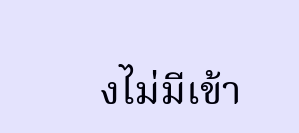งไม่มีเข้า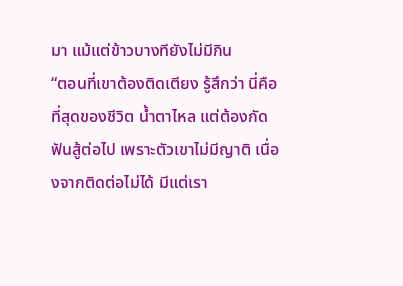มา แม้แต่ข้าวบางทียังไม่มีกิน
“ตอนที่เขาต้องติดเตียง รู้สึกว่า นี่คือที่สุดของชีวิต น้ำตาไหล แต่ต้องกัดฟันสู้ต่อไป เพราะตัวเขาไม่มีญาติ เนื่องจากติดต่อไม่ได้ มีแต่เรา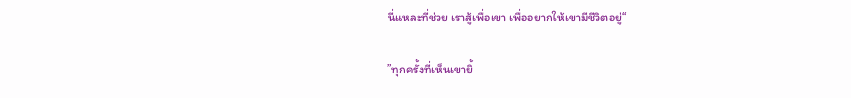นี่แหละที่ช่วย เราสู้เพื่อเขา เพื่ออยากให้เขามีชีวิตอยู่“

”ทุกครั้งที่เห็นเขายิ้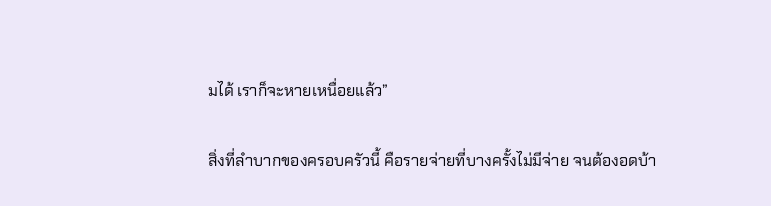มได้ เราก็จะหายเหนื่อยแล้ว”

สิ่งที่ลำบากของครอบครัวนี้ คือรายจ่ายที่บางครั้งไม่มีจ่าย จนต้องอดบ้า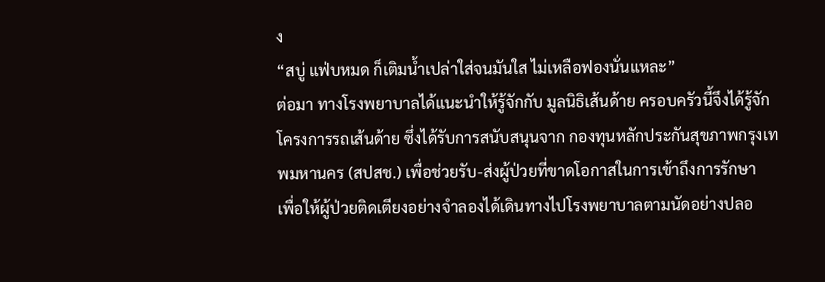ง
“สบู่ แฟ่บหมด ก็เติมน้ำเปล่าใส่จนมันใส ไม่เหลือฟองนั่นแหละ”
ต่อมา ทางโรงพยาบาลได้แนะนำให้รู้จักกับ มูลนิธิเส้นด้าย ครอบครัวนี้จึงได้รู้จัก โครงการรถเส้นด้าย ซึ่งได้รับการสนับสนุนจาก กองทุนหลักประกันสุขภาพกรุงเทพมหานคร (สปสช.) เพื่อช่วยรับ-ส่งผู้ป่วยที่ขาดโอกาสในการเข้าถึงการรักษา
เพื่อให้ผู้ป่วยติดเตียงอย่างจำลองได้เดินทางไปโรงพยาบาลตามนัดอย่างปลอ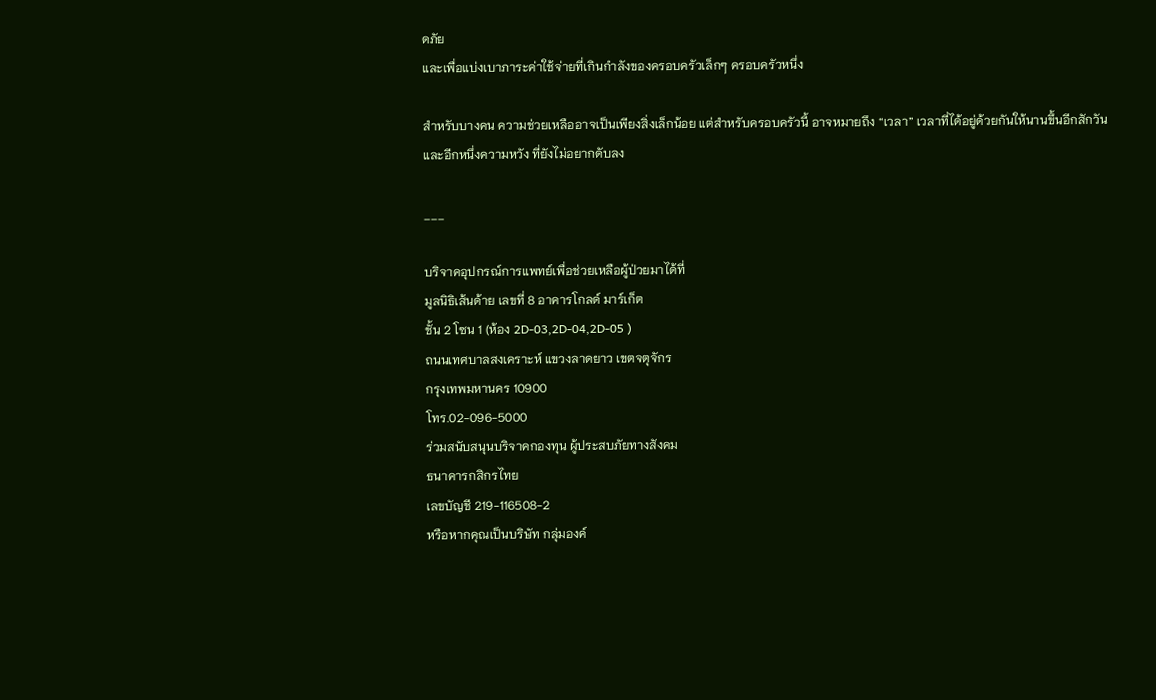ดภัย
และเพื่อแบ่งเบาภาระค่าใช้จ่ายที่เกินกำลังของครอบครัวเล็กๆ ครอบครัวหนึ่ง

สำหรับบางคน ความช่วยเหลืออาจเป็นเพียงสิ่งเล็กน้อย แต่สำหรับครอบครัวนี้ อาจหมายถึง “เวลา” เวลาที่ได้อยู่ด้วยกันให้นานขึ้นอีกสักวัน
และอีกหนึ่งความหวัง ที่ยังไม่อยากดับลง

___

บริจาคอุปกรณ์การแพทย์เพื่อช่วยเหลือผู้ป่วยมาได้ที่
มูลนิธิเส้นด้าย เลขที่ 8 อาคารโกลด์ มาร์เก็ต
ชั้น 2 โซน 1 (ห้อง 2D-03,2D-04,2D-05 )
ถนนเทศบาลสงเคราะห์ แขวงลาดยาว เขตจตุจักร
กรุงเทพมหานคร 10900
โทร.02-096-5000
ร่วมสนับสนุนบริจาคกองทุน ผู้ประสบภัยทางสังคม
ธนาคารกสิกรไทย
เลขบัญชี 219-116508-2
หรือหากคุณเป็นบริษัท กลุ่มองค์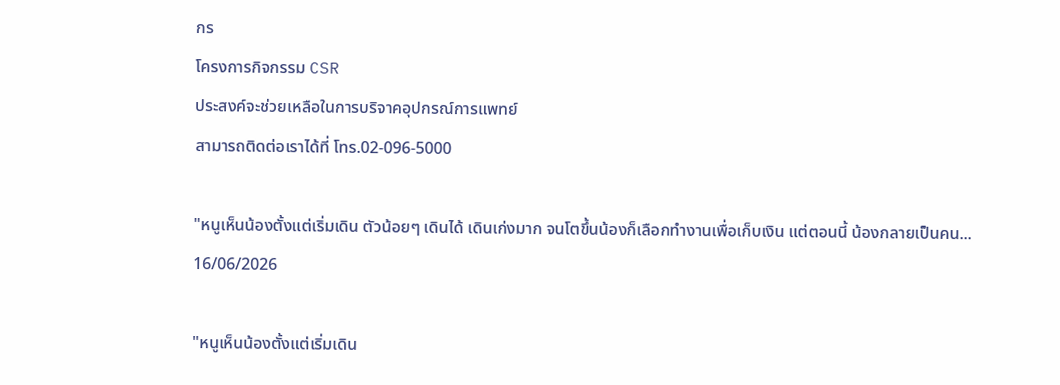กร
โครงการกิจกรรม CSR
ประสงค์จะช่วยเหลือในการบริจาคอุปกรณ์การแพทย์
สามารถติดต่อเราได้ที่ โทร.02-096-5000

"หนูเห็นน้องตั้งแต่เริ่มเดิน ตัวน้อยๆ เดินได้ เดินเก่งมาก จนโตขึ้นน้องก็เลือกทำงานเพื่อเก็บเงิน แต่ตอนนี้ น้องกลายเป็นคน...
16/06/2026

"หนูเห็นน้องตั้งแต่เริ่มเดิน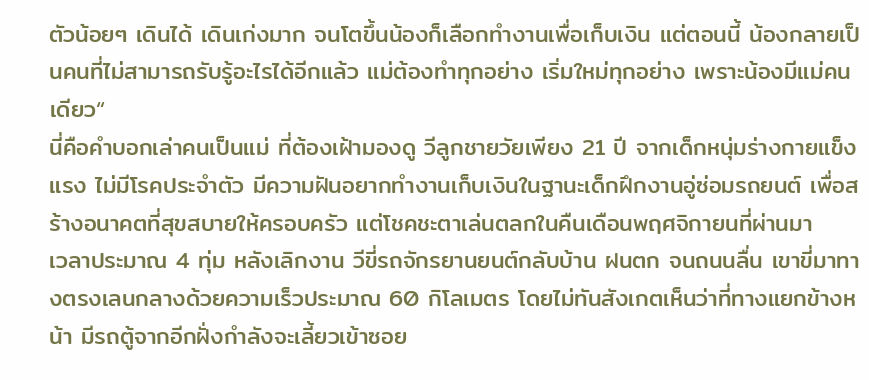ตัวน้อยๆ เดินได้ เดินเก่งมาก จนโตขึ้นน้องก็เลือกทำงานเพื่อเก็บเงิน แต่ตอนนี้ น้องกลายเป็นคนที่ไม่สามารถรับรู้อะไรได้อีกแล้ว แม่ต้องทำทุกอย่าง เริ่มใหม่ทุกอย่าง เพราะน้องมีแม่คนเดียว“
นี่คือคำบอกเล่าคนเป็นแม่ ที่ต้องเฝ้ามองดู วีลูกชายวัยเพียง 21 ปี จากเด็กหนุ่มร่างกายแข็งแรง ไม่มีโรคประจำตัว มีความฝันอยากทำงานเก็บเงินในฐานะเด็กฝึกงานอู่ซ่อมรถยนต์ เพื่อสร้างอนาคตที่สุขสบายให้ครอบครัว แต่โชคชะตาเล่นตลกในคืนเดือนพฤศจิกายนที่ผ่านมา
เวลาประมาณ 4 ทุ่ม หลังเลิกงาน วีขี่รถจักรยานยนต์กลับบ้าน ฝนตก จนถนนลื่น เขาขี่มาทางตรงเลนกลางด้วยความเร็วประมาณ 60 กิโลเมตร โดยไม่ทันสังเกตเห็นว่าที่ทางแยกข้างหน้า มีรถตู้จากอีกฝั่งกำลังจะเลี้ยวเข้าซอย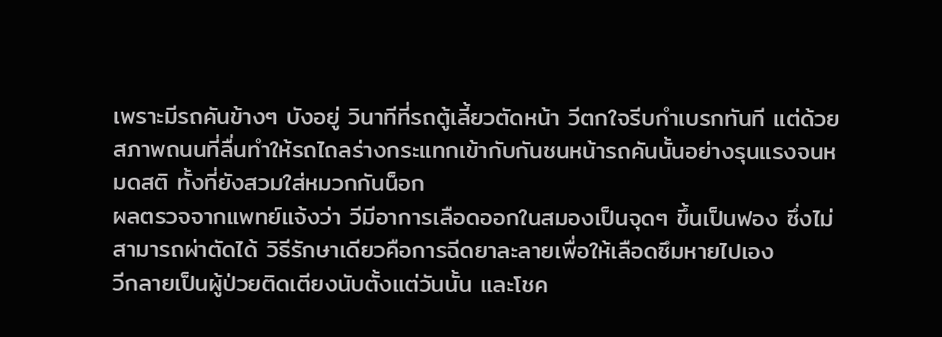เพราะมีรถคันข้างๆ บังอยู่ วินาทีที่รถตู้เลี้ยวตัดหน้า วีตกใจรีบกำเบรกทันที แต่ด้วยสภาพถนนที่ลื่นทำให้รถไถลร่างกระแทกเข้ากับกันชนหน้ารถคันนั้นอย่างรุนแรงจนหมดสติ ทั้งที่ยังสวมใส่หมวกกันน็อก
ผลตรวจจากแพทย์แจ้งว่า วีมีอาการเลือดออกในสมองเป็นจุดๆ ขึ้นเป็นฟอง ซึ่งไม่สามารถผ่าตัดได้ วิธีรักษาเดียวคือการฉีดยาละลายเพื่อให้เลือดซึมหายไปเอง
วีกลายเป็นผู้ป่วยติดเตียงนับตั้งแต่วันนั้น และโชค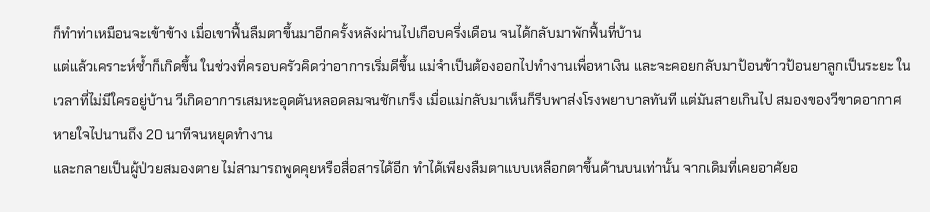ก็ทำท่าเหมือนจะเข้าข้าง เมื่อเขาฟื้นลืมตาขึ้นมาอีกครั้งหลังผ่านไปเกือบครึ่งเดือน จนได้กลับมาพักฟื้นที่บ้าน
แต่แล้วเคราะห์ซ้ำก็เกิดขึ้น ในช่วงที่ครอบครัวคิดว่าอาการเริ่มดีขึ้น แม่จำเป็นต้องออกไปทำงานเพื่อหาเงิน และจะคอยกลับมาป้อนข้าวป้อนยาลูกเป็นระยะ ในเวลาที่ไม่มีใครอยู่บ้าน วีเกิดอาการเสมหะอุดตันหลอดลมจนชักเกร็ง เมื่อแม่กลับมาเห็นก็รีบพาส่งโรงพยาบาลทันที แต่มันสายเกินไป สมองของวีขาดอากาศหายใจไปนานถึง 20 นาทีจนหยุดทำงาน
และกลายเป็นผู้ป่วยสมองตาย ไม่สามารถพูดคุยหรือสื่อสารได้อีก ทำได้เพียงลืมตาแบบเหลือกตาขึ้นด้านบนเท่านั้น จากเดิมที่เคยอาศัยอ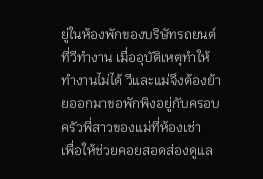ยู่ในห้องพักของบริษัทรถยนต์ที่วีทำงาน เมื่ออุบัติเหตุทำให้ทำงานไม่ได้ วีและแม่จึงต้องย้ายออกมาขอพักพิงอยู่กับครอบครัวพี่สาวของแม่ที่ห้องเช่า
เพื่อให้ช่วยคอยสอดส่องดูแล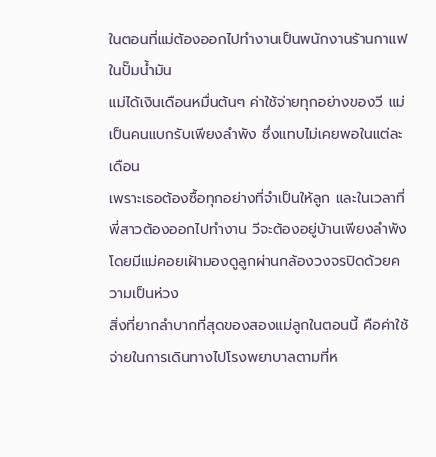ในตอนที่แม่ต้องออกไปทำงานเป็นพนักงานร้านกาแฟในปั๊มน้ำมัน
แม่ได้เงินเดือนหมื่นต้นๆ ค่าใช้จ่ายทุกอย่างของวี แม่เป็นคนแบกรับเพียงลำพัง ซึ่งแทบไม่เคยพอในแต่ละเดือน
เพราะเธอต้องซื้อทุกอย่างที่จำเป็นให้ลูก และในเวลาที่พี่สาวต้องออกไปทำงาน วีจะต้องอยู่บ้านเพียงลำพัง โดยมีแม่คอยเฝ้ามองดูลูกผ่านกล้องวงจรปิดด้วยความเป็นห่วง
สิ่งที่ยากลำบากที่สุดของสองแม่ลูกในตอนนี้ คือค่าใช้จ่ายในการเดินทางไปโรงพยาบาลตามที่ห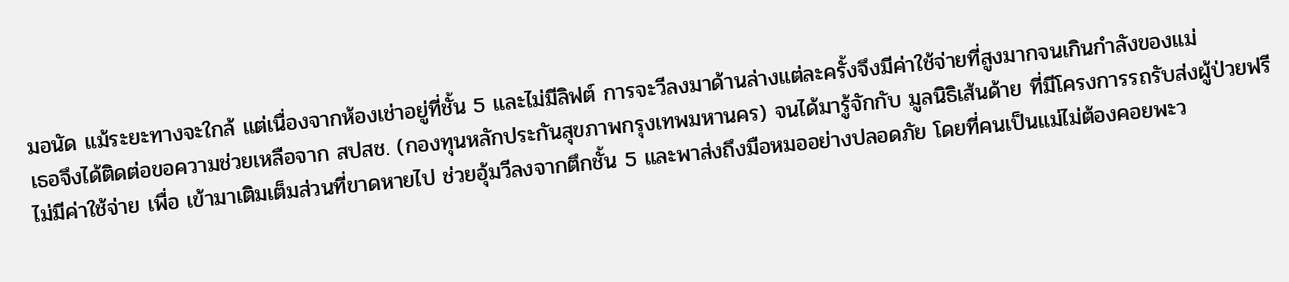มอนัด แม้ระยะทางจะใกล้ แต่เนื่องจากห้องเช่าอยู่ที่ชั้น 5 และไม่มีลิฟต์ การจะวีลงมาด้านล่างแต่ละครั้งจึงมีค่าใช้จ่ายที่สูงมากจนเกินกำลังของแม่
เธอจึงได้ติดต่อขอความช่วยเหลือจาก สปสช. (กองทุนหลักประกันสุขภาพกรุงเทพมหานคร) จนได้มารู้จักกับ มูลนิธิเส้นด้าย ที่มีโครงการรถรับส่งผู้ป่วยฟรีไม่มีค่าใช้จ่าย เพื่อ เข้ามาเติมเต็มส่วนที่ขาดหายไป ช่วยอุ้มวีลงจากตึกชั้น 5 และพาส่งถึงมือหมออย่างปลอดภัย โดยที่คนเป็นแม่ไม่ต้องคอยพะว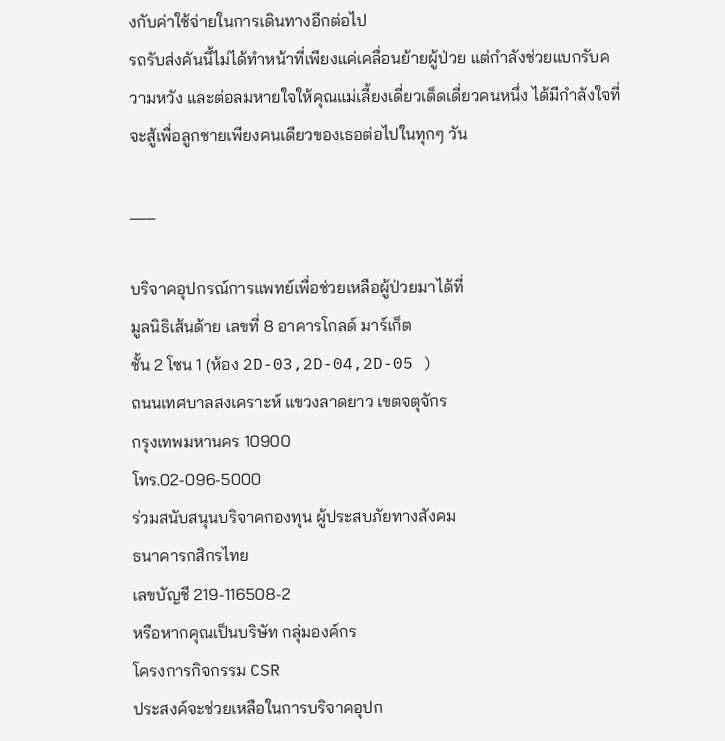งกับค่าใช้จ่ายในการเดินทางอีกต่อไป
รถรับส่งคันนี้ไม่ได้ทำหน้าที่เพียงแค่เคลื่อนย้ายผู้ป่วย แต่กำลังช่วยแบกรับความหวัง และต่อลมหายใจให้คุณแม่เลี้ยงเดี่ยวเด็ดเดี่ยวคนหนึ่ง ได้มีกำลังใจที่จะสู้เพื่อลูกชายเพียงคนเดียวของเธอต่อไปในทุกๆ วัน

___

บริจาคอุปกรณ์การแพทย์เพื่อช่วยเหลือผู้ป่วยมาได้ที่
มูลนิธิเส้นด้าย เลขที่ 8 อาคารโกลด์ มาร์เก็ต
ชั้น 2 โซน 1 (ห้อง 2D-03,2D-04,2D-05 )
ถนนเทศบาลสงเคราะห์ แขวงลาดยาว เขตจตุจักร
กรุงเทพมหานคร 10900
โทร.02-096-5000
ร่วมสนับสนุนบริจาคกองทุน ผู้ประสบภัยทางสังคม
ธนาคารกสิกรไทย
เลขบัญชี 219-116508-2
หรือหากคุณเป็นบริษัท กลุ่มองค์กร
โครงการกิจกรรม CSR
ประสงค์จะช่วยเหลือในการบริจาคอุปก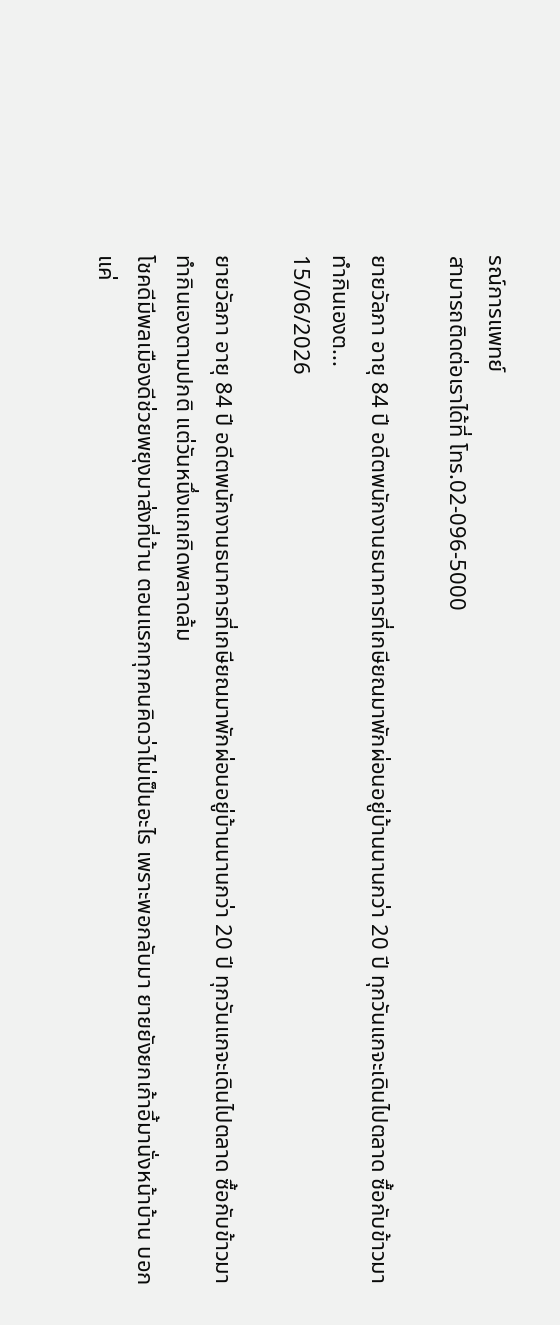รณ์การแพทย์
สามารถติดต่อเราได้ที่ โทร.02-096-5000

ยายวัลภา อายุ 84 ปี อดีตพนักงานธนาคารที่เกษียณมาพักผ่อนอยู่บ้านนานกว่า 20 ปี ทุกวันแกจะเดินไปตลาด ซื้อกับข้าวมาทำกินเองต...
15/06/2026

ยายวัลภา อายุ 84 ปี อดีตพนักงานธนาคารที่เกษียณมาพักผ่อนอยู่บ้านนานกว่า 20 ปี ทุกวันแกจะเดินไปตลาด ซื้อกับข้าวมาทำกินเองตามปกติ แต่วันหนึ่งแกเกิดพลาดล้ม
โชคดีมีพลเมืองดีช่วยพยุงมาส่งที่บ้าน ตอนแรกทุกคนคิดว่าไม่เป็นอะไร เพราะพอกลับมา ยายยังยกเก้าอี้มานั่งหน้าบ้าน บอกแค่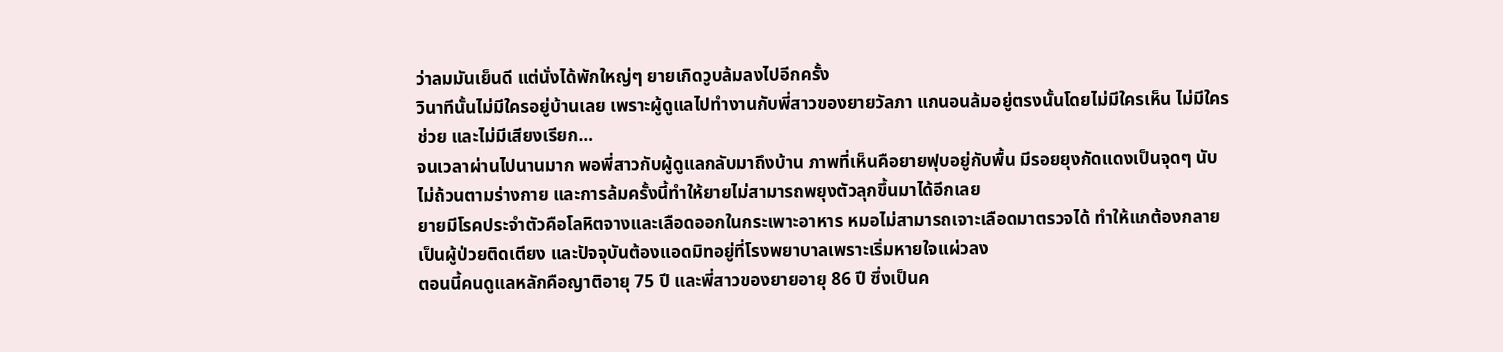ว่าลมมันเย็นดี แต่นั่งได้พักใหญ่ๆ ยายเกิดวูบล้มลงไปอีกครั้ง
วินาทีนั้นไม่มีใครอยู่บ้านเลย เพราะผู้ดูแลไปทำงานกับพี่สาวของยายวัลภา แกนอนล้มอยู่ตรงนั้นโดยไม่มีใครเห็น ไม่มีใครช่วย และไม่มีเสียงเรียก…
จนเวลาผ่านไปนานมาก พอพี่สาวกับผู้ดูแลกลับมาถึงบ้าน ภาพที่เห็นคือยายฟุบอยู่กับพื้น มีรอยยุงกัดแดงเป็นจุดๆ นับไม่ถ้วนตามร่างกาย และการล้มครั้งนี้ทำให้ยายไม่สามารถพยุงตัวลุกขึ้นมาได้อีกเลย
ยายมีโรคประจำตัวคือโลหิตจางและเลือดออกในกระเพาะอาหาร หมอไม่สามารถเจาะเลือดมาตรวจได้ ทำให้แกต้องกลายเป็นผู้ป่วยติดเตียง และปัจจุบันต้องแอดมิทอยู่ที่โรงพยาบาลเพราะเริ่มหายใจแผ่วลง
ตอนนี้คนดูแลหลักคือญาติอายุ 75 ปี และพี่สาวของยายอายุ 86 ปี ซึ่งเป็นค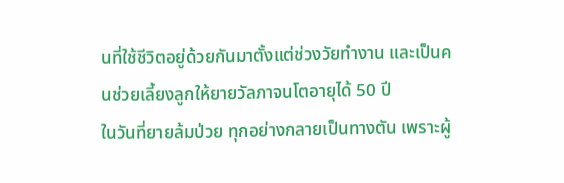นที่ใช้ชีวิตอยู่ด้วยกันมาตั้งแต่ช่วงวัยทำงาน และเป็นคนช่วยเลี้ยงลูกให้ยายวัลภาจนโตอายุได้ 50 ปี
ในวันที่ยายล้มป่วย ทุกอย่างกลายเป็นทางตัน เพราะผู้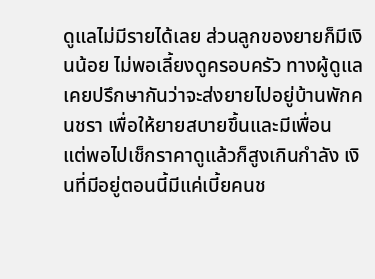ดูแลไม่มีรายได้เลย ส่วนลูกของยายก็มีเงินน้อย ไม่พอเลี้ยงดูครอบครัว ทางผู้ดูแลเคยปรึกษากันว่าจะส่งยายไปอยู่บ้านพักคนชรา เพื่อให้ยายสบายขึ้นและมีเพื่อน
แต่พอไปเช็กราคาดูแล้วก็สูงเกินกำลัง เงินที่มีอยู่ตอนนี้มีแค่เบี้ยคนช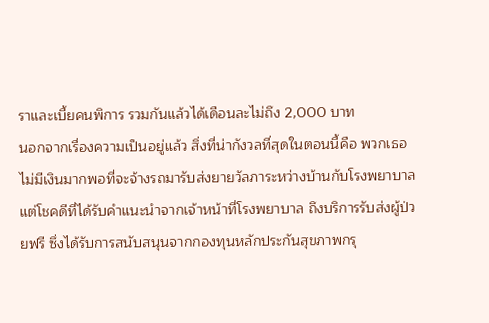ราและเบี้ยคนพิการ รวมกันแล้วได้เดือนละไม่ถึง 2,000 บาท
นอกจากเรื่องความเป็นอยู่แล้ว สิ่งที่น่ากังวลที่สุดในตอนนี้คือ พวกเธอไม่มีเงินมากพอที่จะจ้างรถมารับส่งยายวัลภาระหว่างบ้านกับโรงพยาบาล
แต่โชคดีที่ได้รับคำแนะนำจากเจ้าหน้าที่โรงพยาบาล ถึงบริการรับส่งผู้ป่วยฟรี ซึ่งได้รับการสนับสนุนจากกองทุนหลักประกันสุขภาพกรุ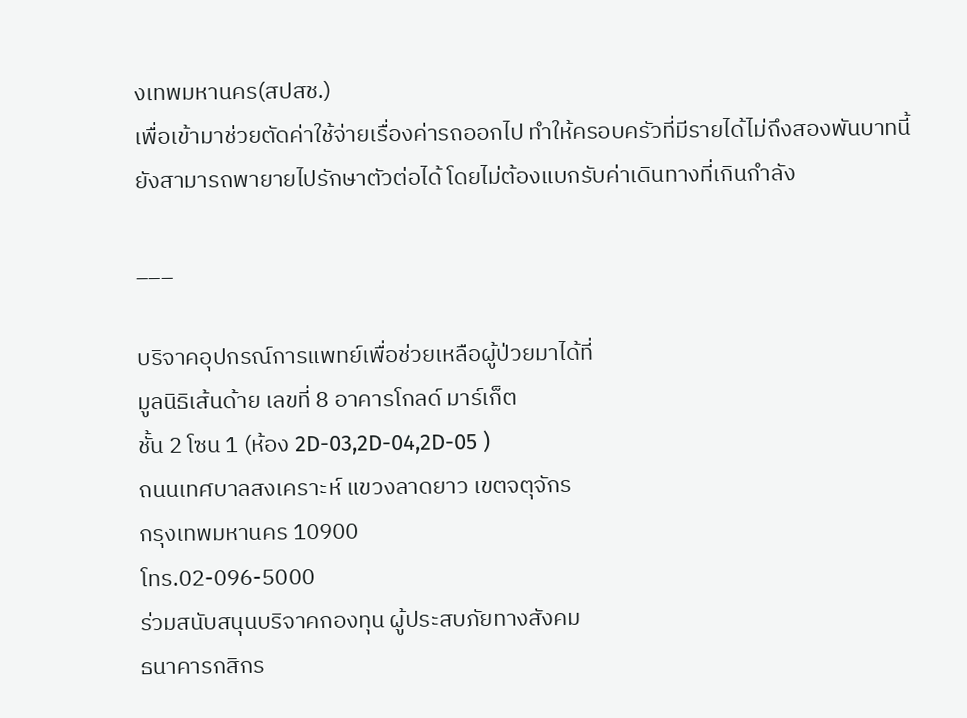งเทพมหานคร(สปสช.)
เพื่อเข้ามาช่วยตัดค่าใช้จ่ายเรื่องค่ารถออกไป ทำให้ครอบครัวที่มีรายได้ไม่ถึงสองพันบาทนี้ ยังสามารถพายายไปรักษาตัวต่อได้ โดยไม่ต้องแบกรับค่าเดินทางที่เกินกำลัง

___

บริจาคอุปกรณ์การแพทย์เพื่อช่วยเหลือผู้ป่วยมาได้ที่
มูลนิธิเส้นด้าย เลขที่ 8 อาคารโกลด์ มาร์เก็ต
ชั้น 2 โซน 1 (ห้อง 2D-03,2D-04,2D-05 )
ถนนเทศบาลสงเคราะห์ แขวงลาดยาว เขตจตุจักร
กรุงเทพมหานคร 10900
โทร.02-096-5000
ร่วมสนับสนุนบริจาคกองทุน ผู้ประสบภัยทางสังคม
ธนาคารกสิกร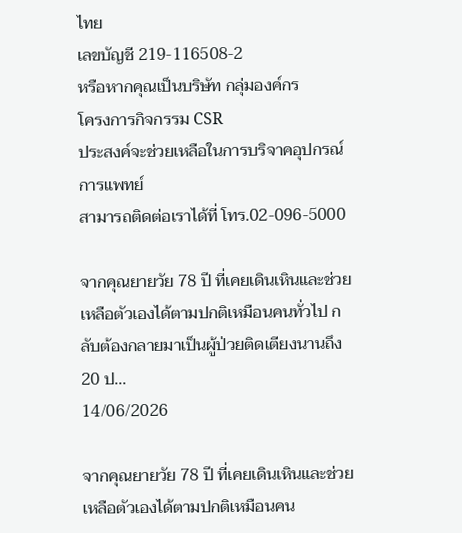ไทย
เลขบัญชี 219-116508-2
หรือหากคุณเป็นบริษัท กลุ่มองค์กร
โครงการกิจกรรม CSR
ประสงค์จะช่วยเหลือในการบริจาคอุปกรณ์การแพทย์
สามารถติดต่อเราได้ที่ โทร.02-096-5000

จากคุณยายวัย 78 ปี ที่เคยเดินเหินและช่วยเหลือตัวเองได้ตามปกติเหมือนคนทั่วไป กลับต้องกลายมาเป็นผู้ป่วยติดเตียงนานถึง 20 ป...
14/06/2026

จากคุณยายวัย 78 ปี ที่เคยเดินเหินและช่วยเหลือตัวเองได้ตามปกติเหมือนคน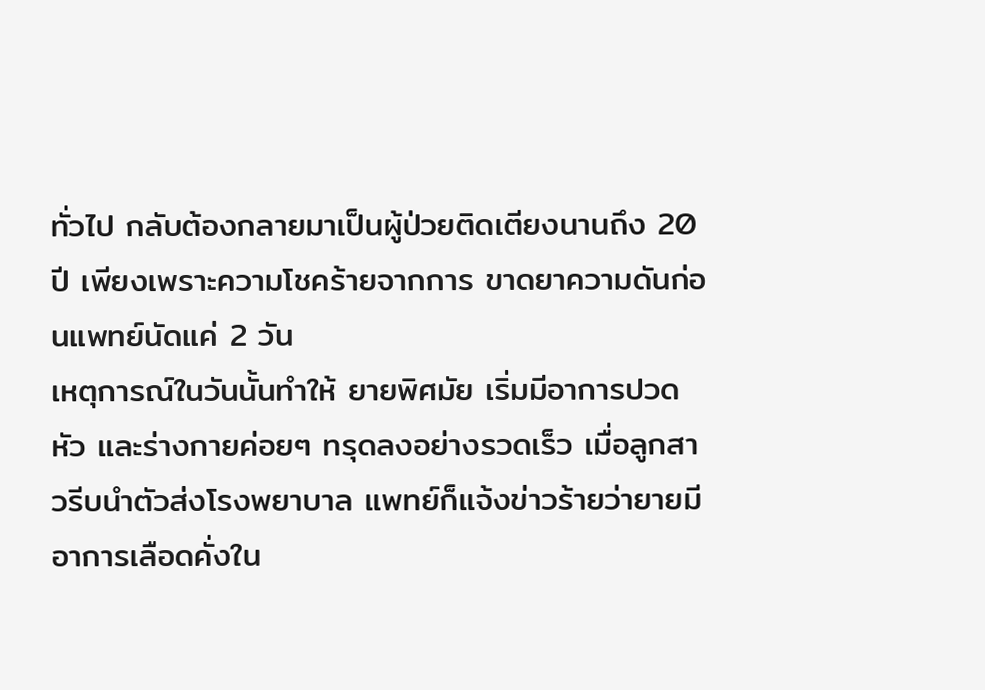ทั่วไป กลับต้องกลายมาเป็นผู้ป่วยติดเตียงนานถึง 20 ปี เพียงเพราะความโชคร้ายจากการ ขาดยาความดันก่อนแพทย์นัดแค่ 2 วัน
เหตุการณ์ในวันนั้นทำให้ ยายพิศมัย เริ่มมีอาการปวดหัว และร่างกายค่อยๆ ทรุดลงอย่างรวดเร็ว เมื่อลูกสาวรีบนำตัวส่งโรงพยาบาล แพทย์ก็แจ้งข่าวร้ายว่ายายมีอาการเลือดคั่งใน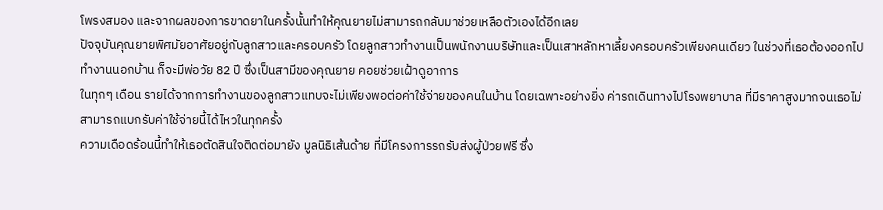โพรงสมอง และจากผลของการขาดยาในครั้งนั้นทำให้คุณยายไม่สามารถกลับมาช่วยเหลือตัวเองได้อีกเลย
ปัจจุบันคุณยายพิศมัยอาศัยอยู่กับลูกสาวและครอบครัว โดยลูกสาวทำงานเป็นพนักงานบริษัทและเป็นเสาหลักหาเลี้ยงครอบครัวเพียงคนเดียว ในช่วงที่เธอต้องออกไปทำงานนอกบ้าน ก็จะมีพ่อวัย 82 ปี ซึ่งเป็นสามีของคุณยาย คอยช่วยเฝ้าดูอาการ
ในทุกๆ เดือน รายได้จากการทำงานของลูกสาวแทบจะไม่เพียงพอต่อค่าใช้จ่ายของคนในบ้าน โดยเฉพาะอย่างยิ่ง ค่ารถเดินทางไปโรงพยาบาล ที่มีราคาสูงมากจนเธอไม่สามารถแบกรับค่าใช้จ่ายนี้ได้ไหวในทุกครั้ง
ความเดือดร้อนนี้ทำให้เธอตัดสินใจติดต่อมายัง มูลนิธิเส้นด้าย ที่มีโครงการรถรับส่งผู้ป่วยฟรี ซึ่ง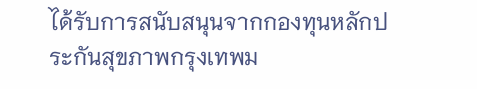ได้รับการสนับสนุนจากกองทุนหลักประกันสุขภาพกรุงเทพม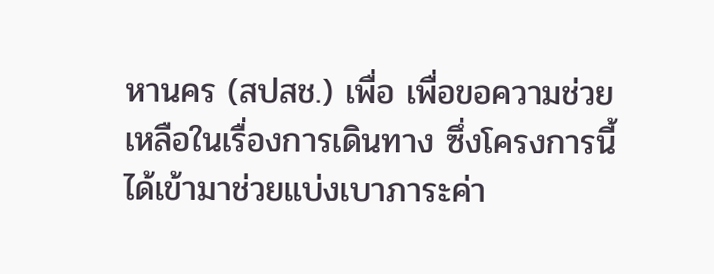หานคร (สปสช.) เพื่อ เพื่อขอความช่วยเหลือในเรื่องการเดินทาง ซึ่งโครงการนี้ได้เข้ามาช่วยแบ่งเบาภาระค่า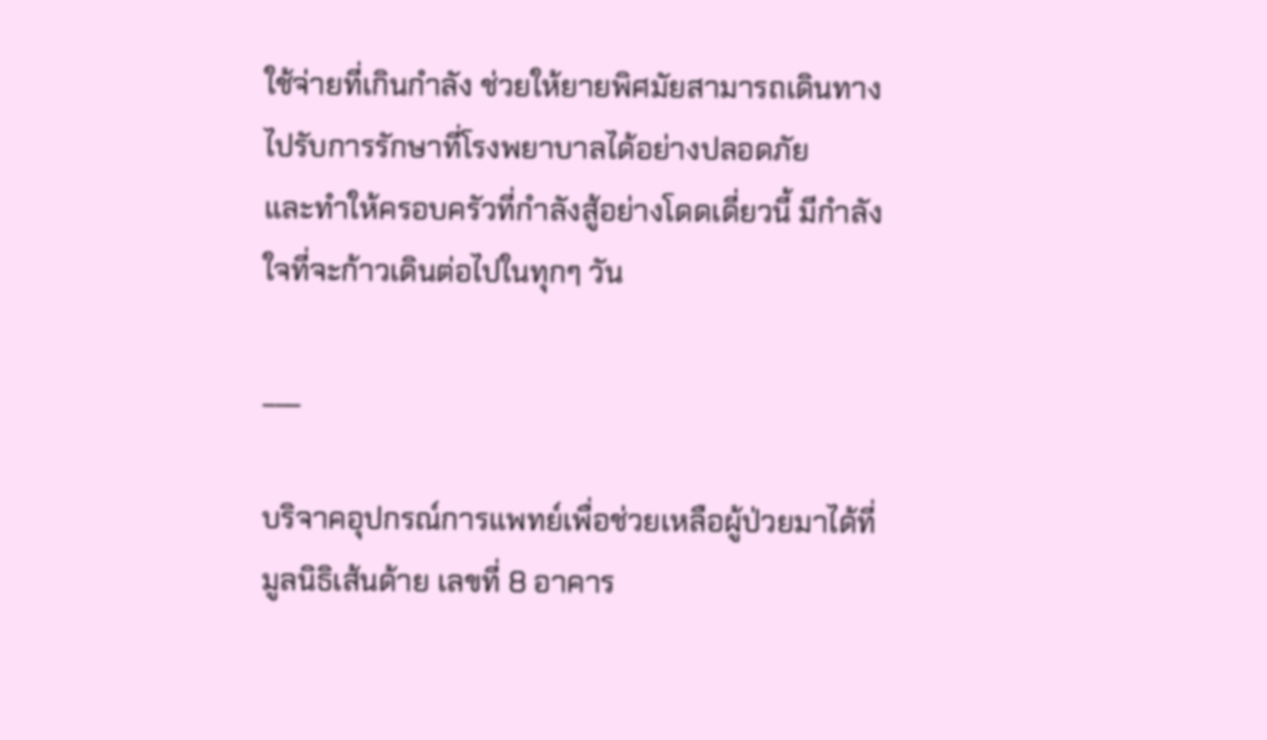ใช้จ่ายที่เกินกำลัง ช่วยให้ยายพิศมัยสามารถเดินทางไปรับการรักษาที่โรงพยาบาลได้อย่างปลอดภัย
และทำให้ครอบครัวที่กำลังสู้อย่างโดดเดี่ยวนี้ มีกำลังใจที่จะก้าวเดินต่อไปในทุกๆ วัน

___

บริจาคอุปกรณ์การแพทย์เพื่อช่วยเหลือผู้ป่วยมาได้ที่
มูลนิธิเส้นด้าย เลขที่ 8 อาคาร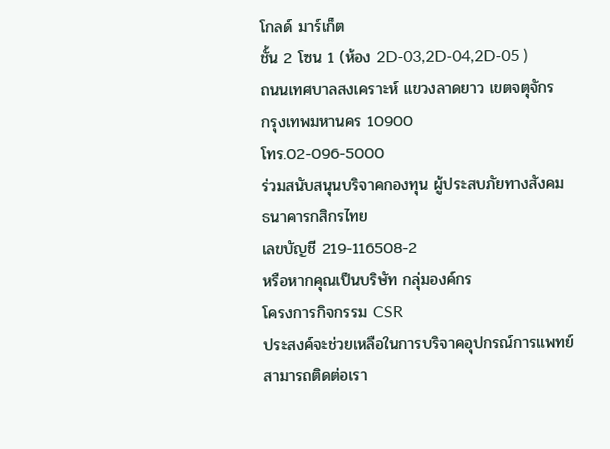โกลด์ มาร์เก็ต
ชั้น 2 โซน 1 (ห้อง 2D-03,2D-04,2D-05 )
ถนนเทศบาลสงเคราะห์ แขวงลาดยาว เขตจตุจักร
กรุงเทพมหานคร 10900
โทร.02-096-5000
ร่วมสนับสนุนบริจาคกองทุน ผู้ประสบภัยทางสังคม
ธนาคารกสิกรไทย
เลขบัญชี 219-116508-2
หรือหากคุณเป็นบริษัท กลุ่มองค์กร
โครงการกิจกรรม CSR
ประสงค์จะช่วยเหลือในการบริจาคอุปกรณ์การแพทย์
สามารถติดต่อเรา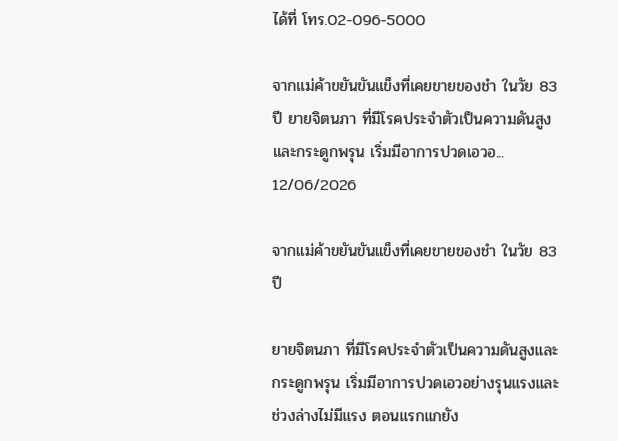ได้ที่ โทร.02-096-5000

จากแม่ค้าขยันขันแข็งที่เคยขายของชำ ในวัย 83 ปี ยายจิตนภา ที่มีโรคประจำตัวเป็นความดันสูงและกระดูกพรุน เริ่มมีอาการปวดเอวอ...
12/06/2026

จากแม่ค้าขยันขันแข็งที่เคยขายของชำ ในวัย 83 ปี

ยายจิตนภา ที่มีโรคประจำตัวเป็นความดันสูงและกระดูกพรุน เริ่มมีอาการปวดเอวอย่างรุนแรงและช่วงล่างไม่มีแรง ตอนแรกแกยัง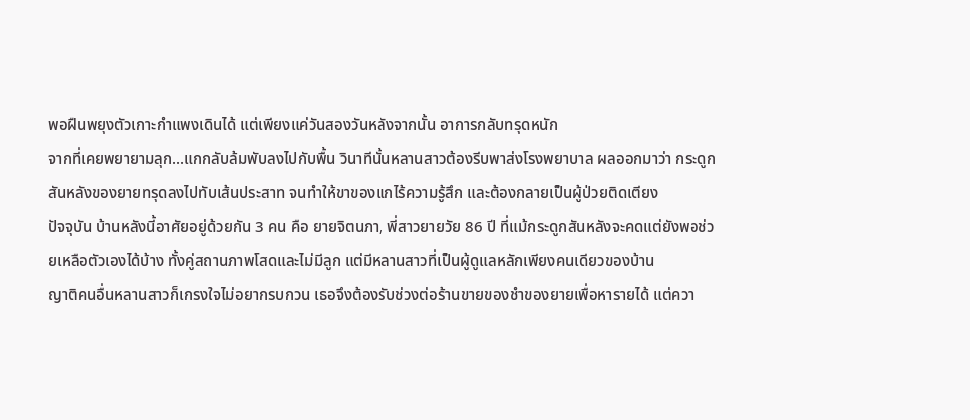พอฝืนพยุงตัวเกาะกำแพงเดินได้ แต่เพียงแค่วันสองวันหลังจากนั้น อาการกลับทรุดหนัก
จากที่เคยพยายามลุก...แกกลับล้มพับลงไปกับพื้น วินาทีนั้นหลานสาวต้องรีบพาส่งโรงพยาบาล ผลออกมาว่า กระดูกสันหลังของยายทรุดลงไปทับเส้นประสาท จนทำให้ขาของแกไร้ความรู้สึก และต้องกลายเป็นผู้ป่วยติดเตียง
ปัจจุบัน บ้านหลังนี้อาศัยอยู่ด้วยกัน 3 คน คือ ยายจิตนภา, พี่สาวยายวัย 86 ปี ที่แม้กระดูกสันหลังจะคดแต่ยังพอช่วยเหลือตัวเองได้บ้าง ทั้งคู่สถานภาพโสดและไม่มีลูก แต่มีหลานสาวที่เป็นผู้ดูแลหลักเพียงคนเดียวของบ้าน
ญาติคนอื่นหลานสาวก็เกรงใจไม่อยากรบกวน เธอจึงต้องรับช่วงต่อร้านขายของชำของยายเพื่อหารายได้ แต่ควา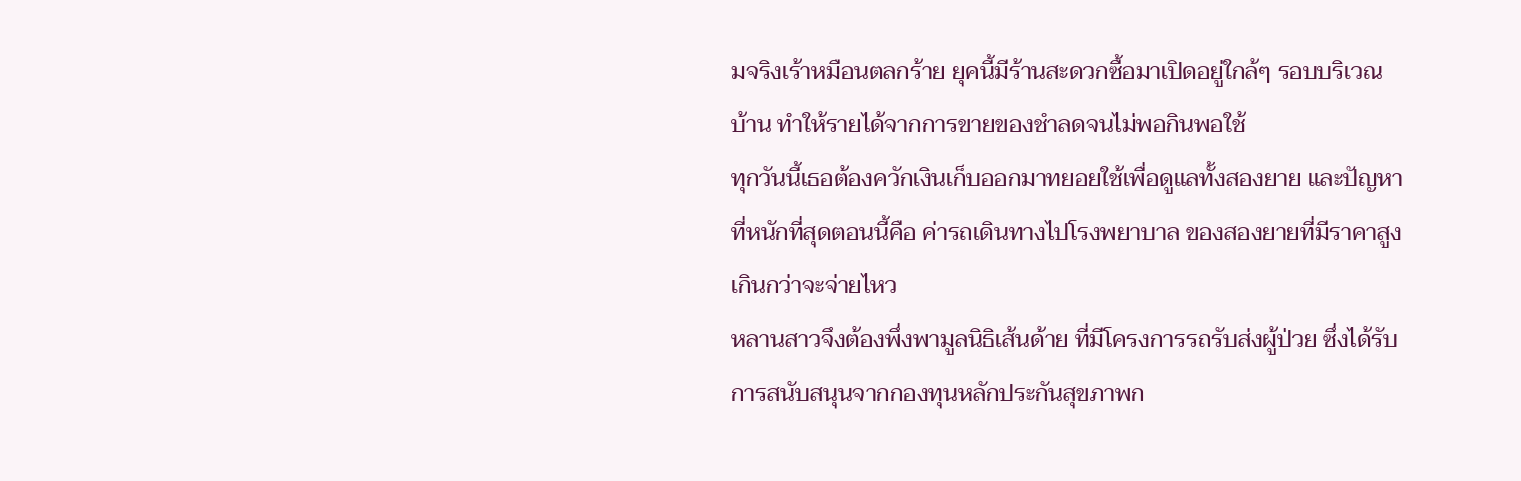มจริงเร้าหมือนตลกร้าย ยุคนี้มีร้านสะดวกซื้อมาเปิดอยู่ใกล้ๆ รอบบริเวณบ้าน ทำให้รายได้จากการขายของชำลดจนไม่พอกินพอใช้
ทุกวันนี้เธอต้องควักเงินเก็บออกมาทยอยใช้เพื่อดูแลทั้งสองยาย และปัญหาที่หนักที่สุดตอนนี้คือ ค่ารถเดินทางไปโรงพยาบาล ของสองยายที่มีราคาสูงเกินกว่าจะจ่ายไหว
หลานสาวจึงต้องพึ่งพามูลนิธิเส้นด้าย ที่มีโครงการรถรับส่งผู้ป่วย ซึ่งได้รับการสนับสนุนจากกองทุนหลักประกันสุขภาพก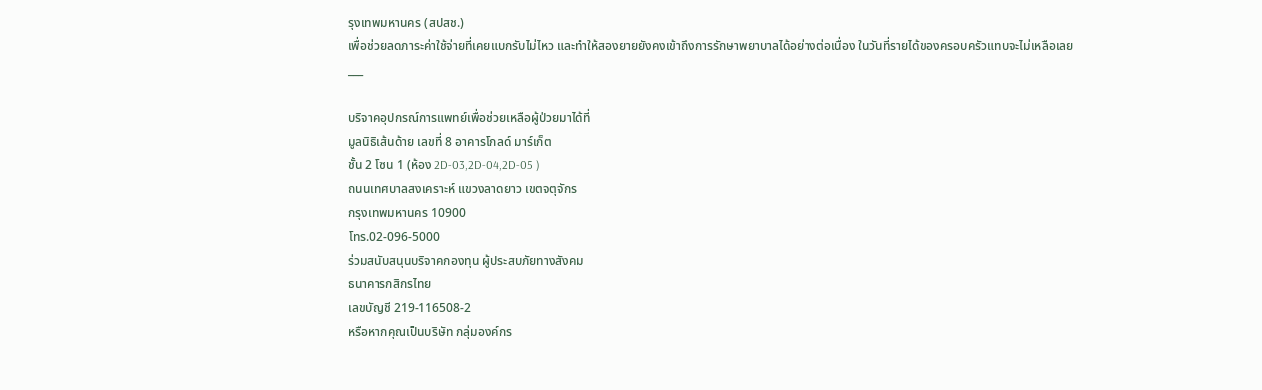รุงเทพมหานคร (สปสช.)
เพื่อช่วยลดภาระค่าใช้จ่ายที่เคยแบกรับไม่ไหว และทำให้สองยายยังคงเข้าถึงการรักษาพยาบาลได้อย่างต่อเนื่อง ในวันที่รายได้ของครอบครัวแทบจะไม่เหลือเลย
___

บริจาคอุปกรณ์การแพทย์เพื่อช่วยเหลือผู้ป่วยมาได้ที่
มูลนิธิเส้นด้าย เลขที่ 8 อาคารโกลด์ มาร์เก็ต
ชั้น 2 โซน 1 (ห้อง 2D-03,2D-04,2D-05 )
ถนนเทศบาลสงเคราะห์ แขวงลาดยาว เขตจตุจักร
กรุงเทพมหานคร 10900
โทร.02-096-5000
ร่วมสนับสนุนบริจาคกองทุน ผู้ประสบภัยทางสังคม
ธนาคารกสิกรไทย
เลขบัญชี 219-116508-2
หรือหากคุณเป็นบริษัท กลุ่มองค์กร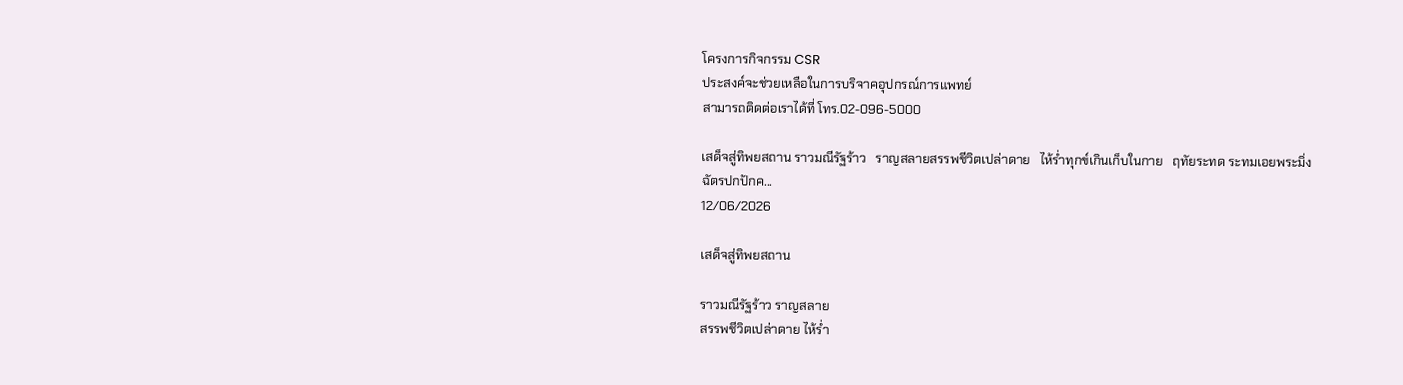โครงการกิจกรรม CSR
ประสงค์จะช่วยเหลือในการบริจาคอุปกรณ์การแพทย์
สามารถติดต่อเราได้ที่ โทร.02-096-5000

เสด็จสู่ทิพยสถาน ราวมณีรัฐร้าว   ราญสลายสรรพชีวิตเปล่าดาย   ไห้ร่ำทุกข์เกินเก็บในกาย   ฤทัยระทด ระทมเอยพระมิ่งฉัตรปกปักค...
12/06/2026

เสด็จสู่ทิพยสถาน

ราวมณีรัฐร้าว ราญสลาย
สรรพชีวิตเปล่าดาย ไห้ร่ำ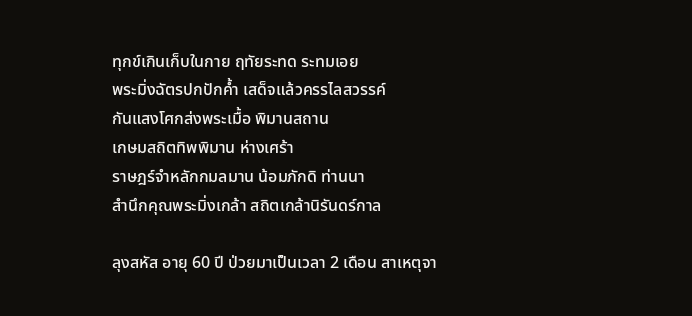ทุกข์เกินเก็บในกาย ฤทัยระทด ระทมเอย
พระมิ่งฉัตรปกปักค้ำ เสด็จแล้วครรไลสวรรค์
กันแสงโศกส่งพระเมื้อ พิมานสถาน
เกษมสถิตทิพพิมาน ห่างเศร้า
ราษฎร์จำหลักกมลมาน น้อมภักดิ ท่านนา
สำนึกคุณพระมิ่งเกล้า สถิตเกล้านิรันดร์กาล

ลุงสหัส อายุ 60 ปี ป่วยมาเป็นเวลา 2 เดือน สาเหตุจา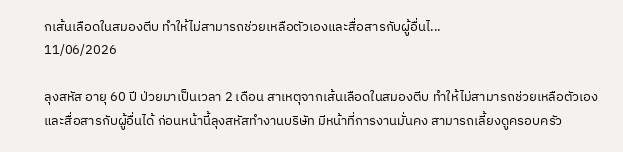กเส้นเลือดในสมองตีบ ทำให้ไม่สามารถช่วยเหลือตัวเองและสื่อสารกับผู้อื่นไ...
11/06/2026

ลุงสหัส อายุ 60 ปี ป่วยมาเป็นเวลา 2 เดือน สาเหตุจากเส้นเลือดในสมองตีบ ทำให้ไม่สามารถช่วยเหลือตัวเองและสื่อสารกับผู้อื่นได้ ก่อนหน้านี้ลุงสหัสทำงานบริษัท มีหน้าที่การงานมั่นคง สามารถเลี้ยงดูครอบครัว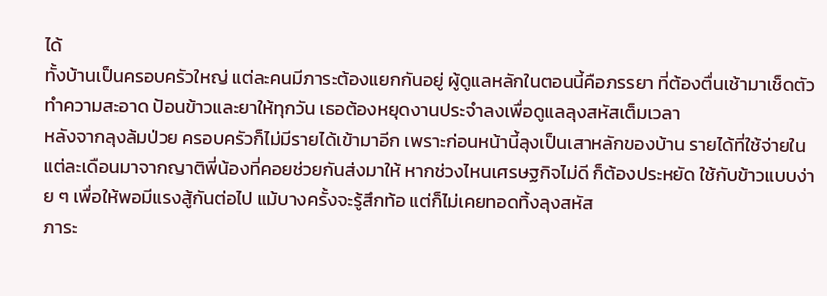ได้
ทั้งบ้านเป็นครอบครัวใหญ่ แต่ละคนมีภาระต้องแยกกันอยู่ ผู้ดูแลหลักในตอนนี้คือภรรยา ที่ต้องตื่นเช้ามาเช็ดตัว ทำความสะอาด ป้อนข้าวและยาให้ทุกวัน เธอต้องหยุดงานประจำลงเพื่อดูแลลุงสหัสเต็มเวลา
หลังจากลุงล้มป่วย ครอบครัวก็ไม่มีรายได้เข้ามาอีก เพราะก่อนหน้านี้ลุงเป็นเสาหลักของบ้าน รายได้ที่ใช้จ่ายในแต่ละเดือนมาจากญาติพี่น้องที่คอยช่วยกันส่งมาให้ หากช่วงไหนเศรษฐกิจไม่ดี ก็ต้องประหยัด ใช้กับข้าวแบบง่าย ๆ เพื่อให้พอมีแรงสู้กันต่อไป แม้บางครั้งจะรู้สึกท้อ แต่ก็ไม่เคยทอดทิ้งลุงสหัส
ภาระ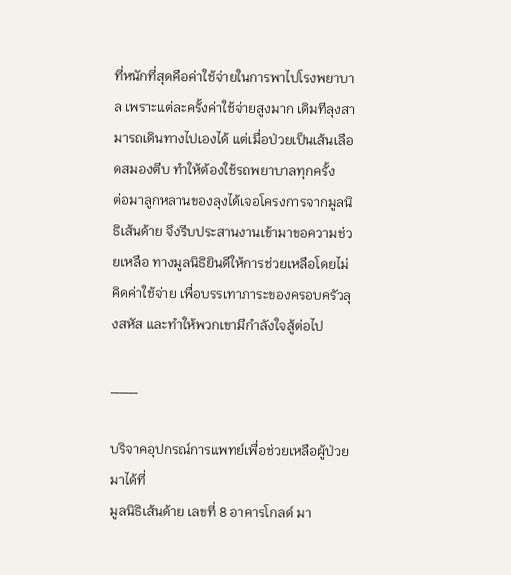ที่หนักที่สุดคือค่าใช้จ่ายในการพาไปโรงพยาบาล เพราะแต่ละครั้งค่าใช้จ่ายสูงมาก เดิมทีลุงสามารถเดินทางไปเองได้ แต่เมื่อป่วยเป็นเส้นเลือดสมองตีบ ทำให้ต้องใช้รถพยาบาลทุกครั้ง
ต่อมาลูกหลานของลุงได้เจอโครงการจากมูลนิธิเส้นด้าย จึงรีบประสานงานเข้ามาขอความช่วยเหลือ ทางมูลนิธิยินดีให้การช่วยเหลือโดยไม่คิดค่าใช้จ่าย เพื่อบรรเทาภาระของครอบครัวลุงสหัส และทำให้พวกเขามีกำลังใจสู้ต่อไป

___

บริจาคอุปกรณ์การแพทย์เพื่อช่วยเหลือผู้ป่วยมาได้ที่
มูลนิธิเส้นด้าย เลขที่ 8 อาคารโกลด์ มา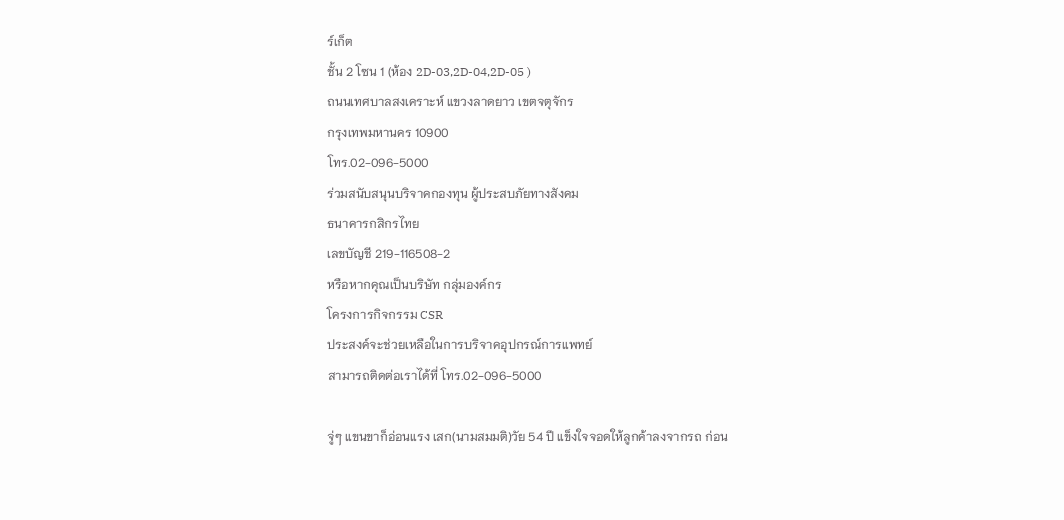ร์เก็ต
ชั้น 2 โซน 1 (ห้อง 2D-03,2D-04,2D-05 )
ถนนเทศบาลสงเคราะห์ แขวงลาดยาว เขตจตุจักร
กรุงเทพมหานคร 10900
โทร.02-096-5000
ร่วมสนับสนุนบริจาคกองทุน ผู้ประสบภัยทางสังคม
ธนาคารกสิกรไทย
เลขบัญชี 219-116508-2
หรือหากคุณเป็นบริษัท กลุ่มองค์กร
โครงการกิจกรรม CSR
ประสงค์จะช่วยเหลือในการบริจาคอุปกรณ์การแพทย์
สามารถติดต่อเราได้ที่ โทร.02-096-5000

จู่ๆ แขนขาก็อ่อนแรง เสก(นามสมมติ)วัย 54 ปี แข็งใจจอดให้ลูกค้าลงจากรถ ก่อน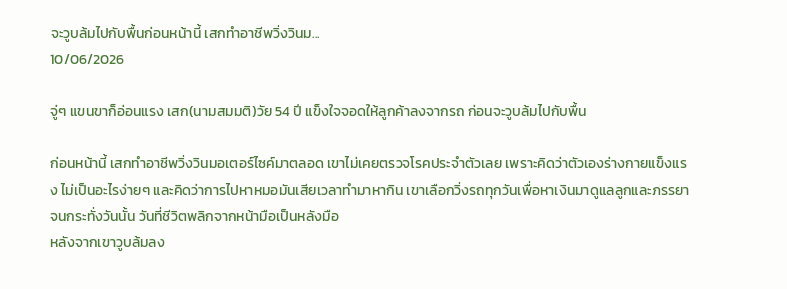จะวูบล้มไปกับพื้นก่อนหน้านี้ เสกทำอาชีพวิ่งวินม...
10/06/2026

จู่ๆ แขนขาก็อ่อนแรง เสก(นามสมมติ)วัย 54 ปี แข็งใจจอดให้ลูกค้าลงจากรถ ก่อนจะวูบล้มไปกับพื้น

ก่อนหน้านี้ เสกทำอาชีพวิ่งวินมอเตอร์ไซค์มาตลอด เขาไม่เคยตรวจโรคประจำตัวเลย เพราะคิดว่าตัวเองร่างกายแข็งแรง ไม่เป็นอะไรง่ายๆ และคิดว่าการไปหาหมอมันเสียเวลาทำมาหากิน เขาเลือกวิ่งรถทุกวันเพื่อหาเงินมาดูแลลูกและภรรยา จนกระทั่งวันนั้น วันที่ชีวิตพลิกจากหน้ามือเป็นหลังมือ
หลังจากเขาวูบล้มลง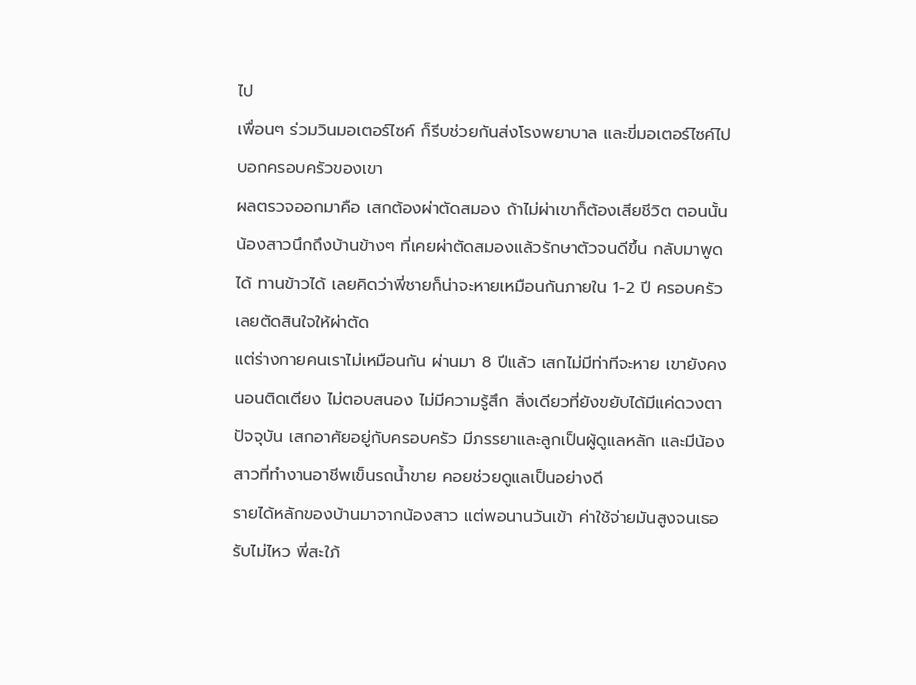ไป
เพื่อนๆ ร่วมวินมอเตอร์ไซค์ ก็รีบช่วยกันส่งโรงพยาบาล และขี่มอเตอร์ไซค์ไปบอกครอบครัวของเขา
ผลตรวจออกมาคือ เสกต้องผ่าตัดสมอง ถ้าไม่ผ่าเขาก็ต้องเสียชีวิต ตอนนั้นน้องสาวนึกถึงบ้านข้างๆ ที่เคยผ่าตัดสมองแล้วรักษาตัวจนดีขึ้น กลับมาพูดได้ ทานข้าวได้ เลยคิดว่าพี่ชายก็น่าจะหายเหมือนกันภายใน 1-2 ปี ครอบครัวเลยตัดสินใจให้ผ่าตัด
แต่ร่างกายคนเราไม่เหมือนกัน ผ่านมา 8 ปีแล้ว เสกไม่มีท่าทีจะหาย เขายังคงนอนติดเตียง ไม่ตอบสนอง ไม่มีความรู้สึก สิ่งเดียวที่ยังขยับได้มีแค่ดวงตา
ปัจจุบัน เสกอาศัยอยู่กับครอบครัว มีภรรยาและลูกเป็นผู้ดูแลหลัก และมีน้องสาวที่ทำงานอาชีพเข็นรถน้ำขาย คอยช่วยดูแลเป็นอย่างดี
รายได้หลักของบ้านมาจากน้องสาว แต่พอนานวันเข้า ค่าใช้จ่ายมันสูงจนเธอรับไม่ไหว พี่สะใภ้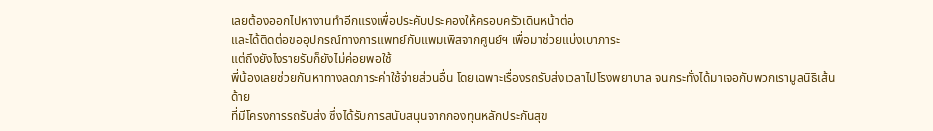เลยต้องออกไปหางานทำอีกแรงเพื่อประคับประคองให้ครอบครัวเดินหน้าต่อ
และได้ติดต่อขออุปกรณ์ทางการแพทย์กับแพมเพิสจากศูนย์ฯ เพื่อมาช่วยแบ่งเบาภาระ
แต่ถึงยังไงรายรับก็ยังไม่ค่อยพอใช้
พี่น้องเลยช่วยกันหาทางลดภาระค่าใช้จ่ายส่วนอื่น โดยเฉพาะเรื่องรถรับส่งเวลาไปโรงพยาบาล จนกระทั่งได้มาเจอกับพวกเรามูลนิธิเส้นด้าย
ที่มีโครงการรถรับส่ง ซึ่งได้รับการสนับสนุนจากกองทุนหลักประกันสุข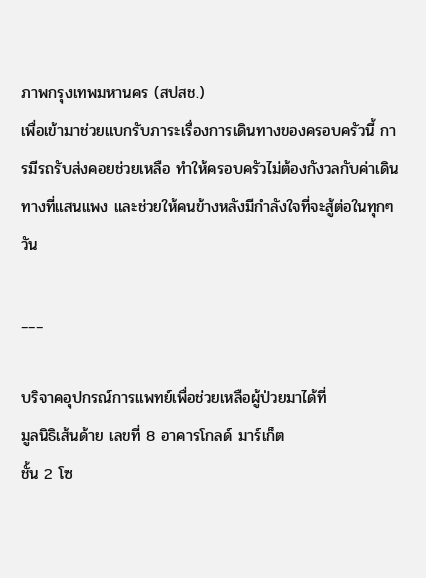ภาพกรุงเทพมหานคร (สปสช.)
เพื่อเข้ามาช่วยแบกรับภาระเรื่องการเดินทางของครอบครัวนี้ การมีรถรับส่งคอยช่วยเหลือ ทำให้ครอบครัวไม่ต้องกังวลกับค่าเดินทางที่แสนแพง และช่วยให้คนข้างหลังมีกำลังใจที่จะสู้ต่อในทุกๆ วัน

___

บริจาคอุปกรณ์การแพทย์เพื่อช่วยเหลือผู้ป่วยมาได้ที่
มูลนิธิเส้นด้าย เลขที่ 8 อาคารโกลด์ มาร์เก็ต
ชั้น 2 โซ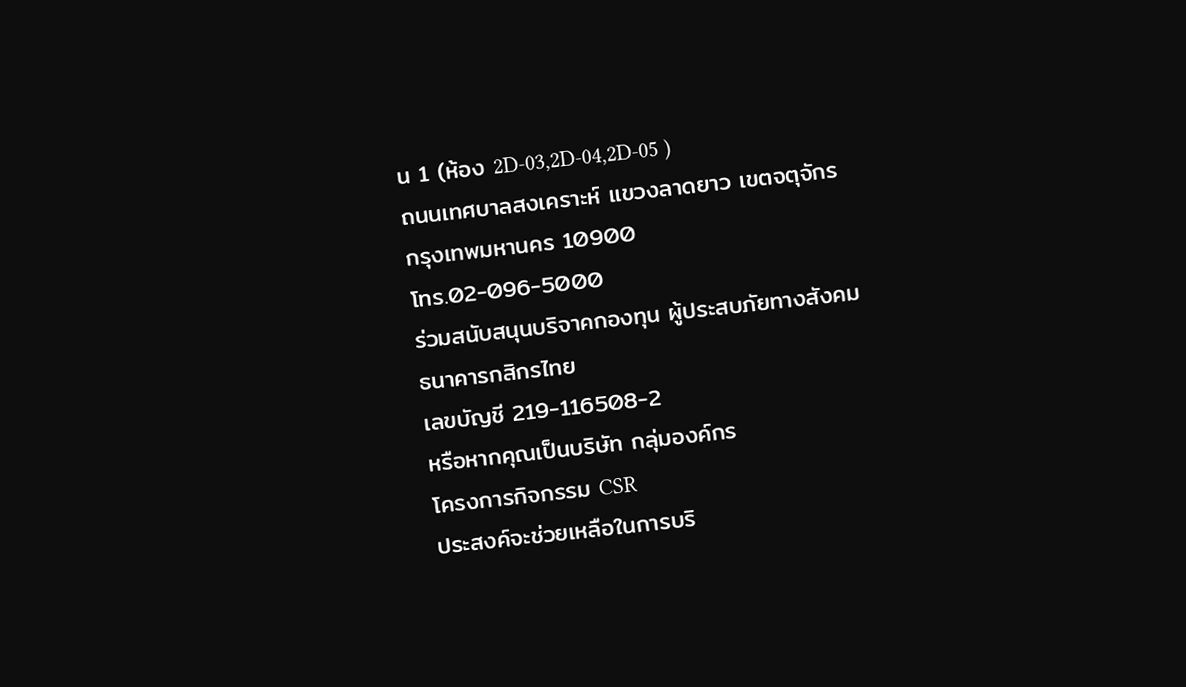น 1 (ห้อง 2D-03,2D-04,2D-05 )
ถนนเทศบาลสงเคราะห์ แขวงลาดยาว เขตจตุจักร
กรุงเทพมหานคร 10900
โทร.02-096-5000
ร่วมสนับสนุนบริจาคกองทุน ผู้ประสบภัยทางสังคม
ธนาคารกสิกรไทย
เลขบัญชี 219-116508-2
หรือหากคุณเป็นบริษัท กลุ่มองค์กร
โครงการกิจกรรม CSR
ประสงค์จะช่วยเหลือในการบริ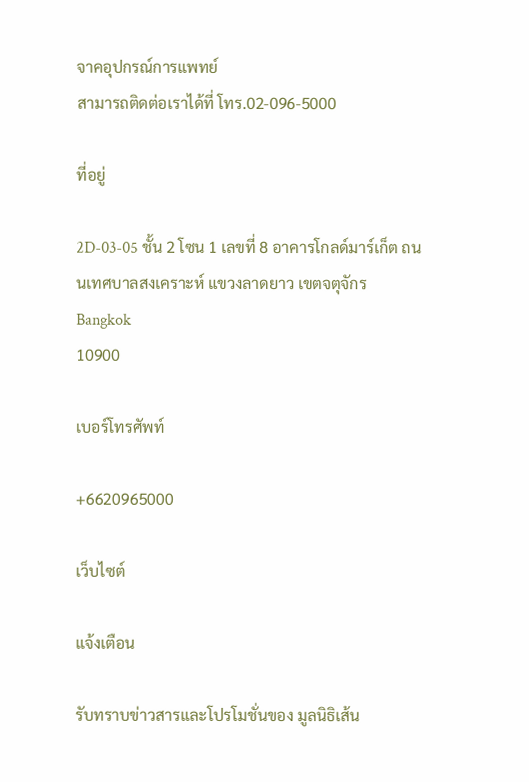จาคอุปกรณ์การแพทย์
สามารถติดต่อเราได้ที่ โทร.02-096-5000

ที่อยู่

2D-03-05 ชั้น 2 โซน 1 เลขที่ 8 อาคารโกลด์มาร์เก็ต ถนนเทศบาลสงเคราะห์ แขวงลาดยาว เขตจตุจักร
Bangkok
10900

เบอร์โทรศัพท์

+6620965000

เว็บไซต์

แจ้งเตือน

รับทราบข่าวสารและโปรโมชั่นของ มูลนิธิเส้น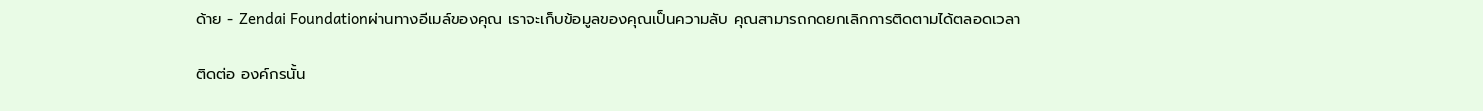ด้าย - Zendai Foundationผ่านทางอีเมล์ของคุณ เราจะเก็บข้อมูลของคุณเป็นความลับ คุณสามารถกดยกเลิกการติดตามได้ตลอดเวลา

ติดต่อ องค์กรนั้น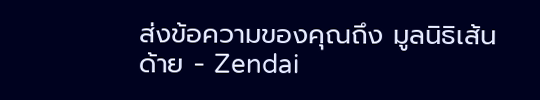ส่งข้อความของคุณถึง มูลนิธิเส้นด้าย - Zendai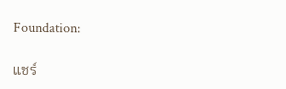Foundation:

แชร์